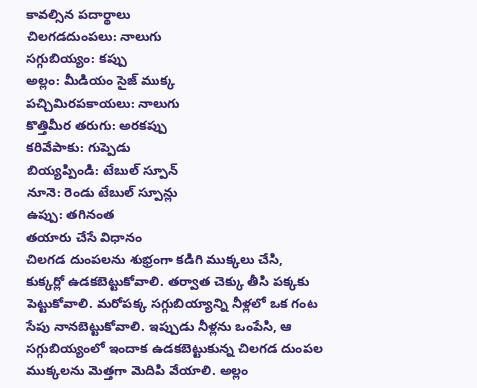కావల్సిన పదార్థాలు
చిలగడదుంపలు: నాలుగు
సగ్గుబియ్యం: కప్పు
అల్లం: మీడియం సైజ్ ముక్క
పచ్చిమిరపకాయలు: నాలుగు
కొత్తిమీర తరుగు: అరకప్పు
కరివేపాకు: గుప్పెడు
బియ్యప్పిండి: టేబుల్ స్పూన్
నూనె: రెండు టేబుల్ స్పూన్లు
ఉప్పు: తగినంత
తయారు చేసే విధానం
చిలగడ దుంపలను శుభ్రంగా కడిగి ముక్కలు చేసి, కుక్కర్లో ఉడకబెట్టుకోవాలి. తర్వాత చెక్కు తీసి పక్కకు పెట్టుకోవాలి. మరోపక్క సగ్గుబియ్యాన్ని నీళ్లలో ఒక గంట సేపు నానబెట్టుకోవాలి. ఇప్పుడు నీళ్లను ఒంపేసి, ఆ సగ్గుబియ్యంలో ఇందాక ఉడకబెట్టుకున్న చిలగడ దుంపల ముక్కలను మెత్తగా మెదిపి వేయాలి. అల్లం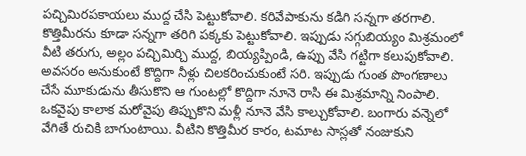పచ్చిమిరపకాయలు ముద్ద చేసి పెట్టుకోవాలి. కరివేపాకును కడిగి సన్నగా తరగాలి. కొత్తిమీరను కూడా సన్నగా తరిగి పక్కకు పెట్టుకోవాలి. ఇప్పుడు సగ్గుబియ్యం మిశ్రమంలో వీటి తరుగు, అల్లం పచ్చిమిర్చి ముద్ద, బియ్యప్పిండి, ఉప్పు వేసి గట్టిగా కలుపుకోవాలి. అవసరం అనుకుంటే కొద్దిగా నీళ్లు చిలకరించుకుంటే సరి. ఇప్పుడు గుంత పొంగణాలు చేసే మూకుడును తీసుకొని ఆ గుంటల్లో కొద్దిగా నూనె రాసి ఈ మిశ్రమాన్ని నింపాలి. ఒకవైపు కాలాక మరోవైపు తిప్పుకొని మళ్లీ నూనె వేసి కాల్చుకోవాలి. బంగారు వన్నెలో వేగితే రుచికి బాగుంటాయి. వీటిని కొత్తిమీర కారం, టమాట సాస్లతో నంజుకుని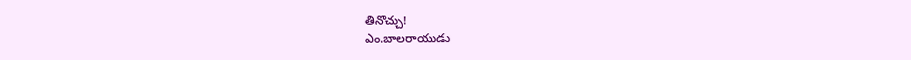తినొచ్చు!
ఎం.బాలరాయుడు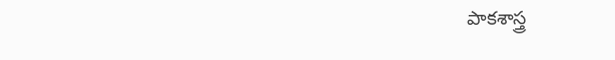పాకశాస్త్ర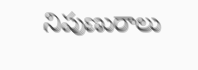నిపుణురాలు